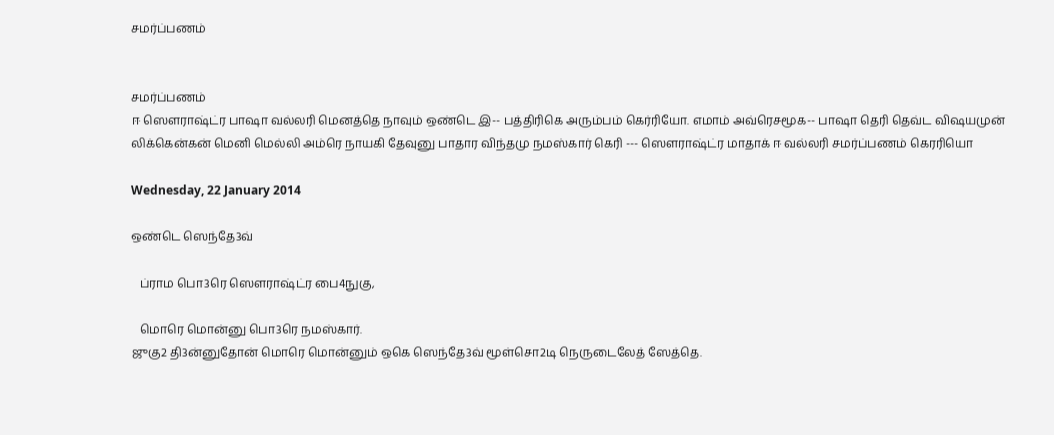சமர்ப்பணம்


சமர்ப்பணம்
ஈ ஸௌராஷ்ட்ர பாஷா வல்லரி மெனத்தெ நாவும் ஒண்டெ இ-- பத்திரிகெ அரும்பம் கெர்ரியோ. எமாம் அவ்ரெசமூக-- பாஷா தெரி தெவ்ட விஷயமுன் லிக்கென்கன் மெனி மெல்லி அம்ரெ நாயகி தேவுனு பாதார விந்தமு நமஸ்கார் கெரி --- ஸௌராஷ்ட்ர மாதாக் ஈ வல்லரி சமர்ப்பணம் கெரரியொ

Wednesday, 22 January 2014

ஒண்டெ ஸெந்தே3வ்

   ப்ராம பொ3ரெ ஸௌராஷ்ட்ர பை4நுகு,

   மொரெ மொன்னு பொ3ரெ நமஸ்கார்.
ஜுகு2 தி3ன்னுதோன் மொரெ மொன்னும் ஒகெ ஸெந்தே3வ் மூள்சொ2டி நெருடைலேத் ஸேத்தெ.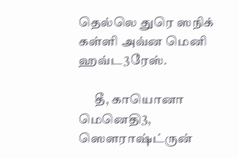தெல்லெ துரெ ஸநிக் கள்ளி அவ்ன மெனி ஹவ்ட3ரேஸ்.

      தீ, காயொனா மெனெதி3, ஸௌராஷ்ட்ருன்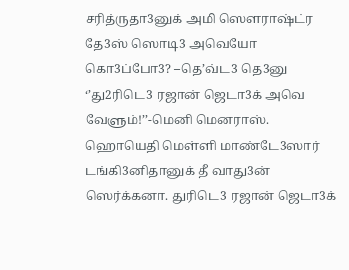சரித்ருதா3னுக் அமி ஸௌராஷ்ட்ர தே3ஸ் ஸொடி3 அவெயோ கொ3ப்போ3? –தெ’வ்ட3 தெ3னு ‘’து2ரிடெ3 ரஜான் ஜெடா3க் அவெ வேளும்!’’-மெனி மெனராஸ். ஹொயெதி மெள்ளி மாண்டே3ஸார் டங்கி3னிதானுக் தீ வாது3ன் ஸெர்க்கனா. துரிடெ3 ரஜான் ஜெடா3க்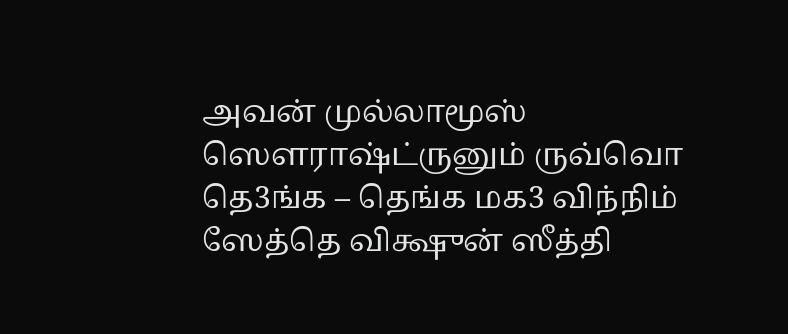அவன் முல்லாமூஸ் ஸௌராஷ்ட்ருனும் ருவ்வொ தெ3ங்க – தெங்க மக3 விந்நிம் ஸேத்தெ விக்ஷுன் ஸீத்தி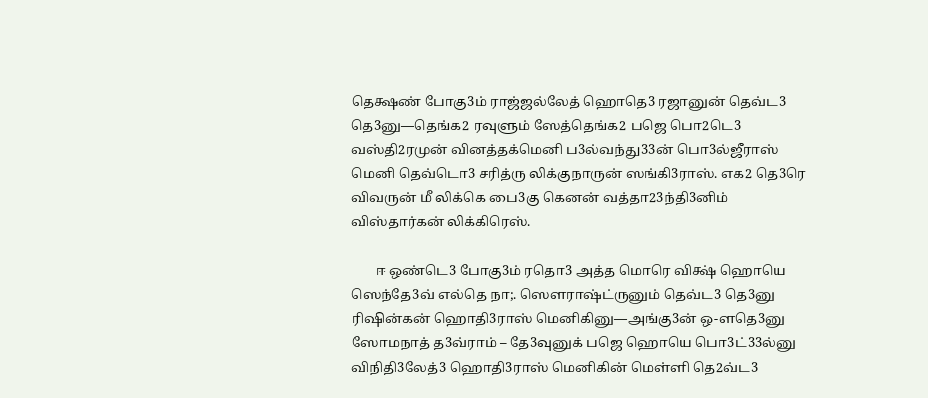தெக்ஷண் போகு3ம் ராஜ்ஜல்லேத் ஹொதெ3 ரஜானுன் தெவ்ட3 தெ3னு—தெங்க2 ரவுளும் ஸேத்தெங்க2 பஜெ பொ2டெ3 வஸ்தி2ரமுன் வினத்தக்மெனி ப3ல்வந்து33ன் பொ3ல்ஜீராஸ் மெனி தெவ்டொ3 சரித்ரு லிக்குநாருன் ஸங்கி3ராஸ். எக2 தெ3ரெ விவருன் மீ லிக்கெ பை3கு கெனன் வத்தா23ந்தி3னிம் விஸ்தார்கன் லிக்கிரெஸ்.

       ஈ ஒண்டெ3 போகு3ம் ரதொ3 அத்த மொரெ விக்ஷ் ஹொயெ ஸெந்தே3வ் எல்தெ நா;. ஸௌராஷ்ட்ருனும் தெவ்ட3 தெ3னு ரிஷின்கன் ஹொதி3ராஸ் மெனிகினு—அங்கு3ன் ஒ-ளதெ3னு ஸோமநாத் த3வ்ராம் – தே3வுனுக் பஜெ ஹொயெ பொ3ட்33ல்னு விநிதி3லேத்3 ஹொதி3ராஸ் மெனிகின் மெள்ளி தெ2வ்ட3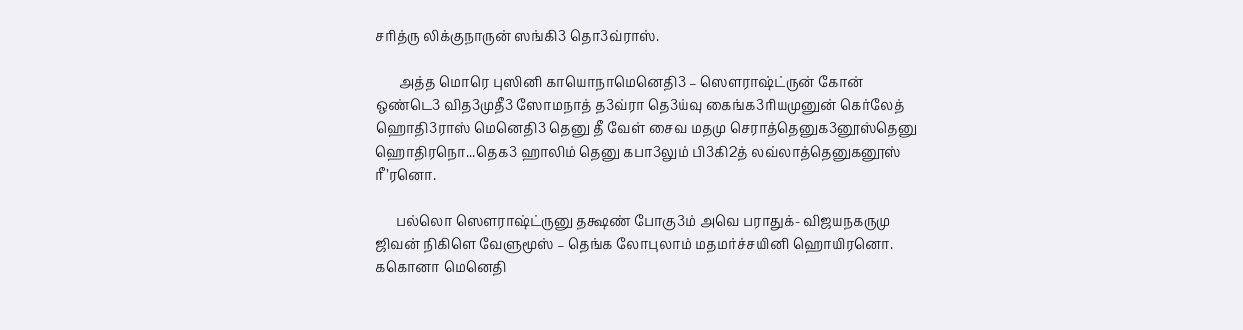சரித்ரு லிக்குநாருன் ஸங்கி3 தொ3வ்ராஸ்.

       அத்த மொரெ புஸினி காயொநாமெனெதி3 – ஸௌராஷ்ட்ருன் கோன் ஒண்டெ3 வித3முதீ3 ஸோமநாத் த3வ்ரா தெ3ய்வு கைங்க3ரியமுனுன் கெர்லேத் ஹொதி3ராஸ் மெனெதி3 தெனு தீ வேள் சைவ மதமு செராத்தெனுக3னூஸ்தெனு ஹொதிரநொ...தெக3 ஹாலிம் தெனு கபா3லும் பி3கி2த் லவ்லாத்தெனுகனூஸ்  ரீ’ரனொ.

      பல்லொ ஸௌராஷ்ட்ருனு தக்ஷண் போகு3ம் அவெ பராதுக்- விஜயநகருமு ஜிவன் நிகிளெ வேளுமூஸ் – தெங்க லோபுலாம் மதமர்ச்சயினி ஹொயிரனொ. ககொனா மெனெதி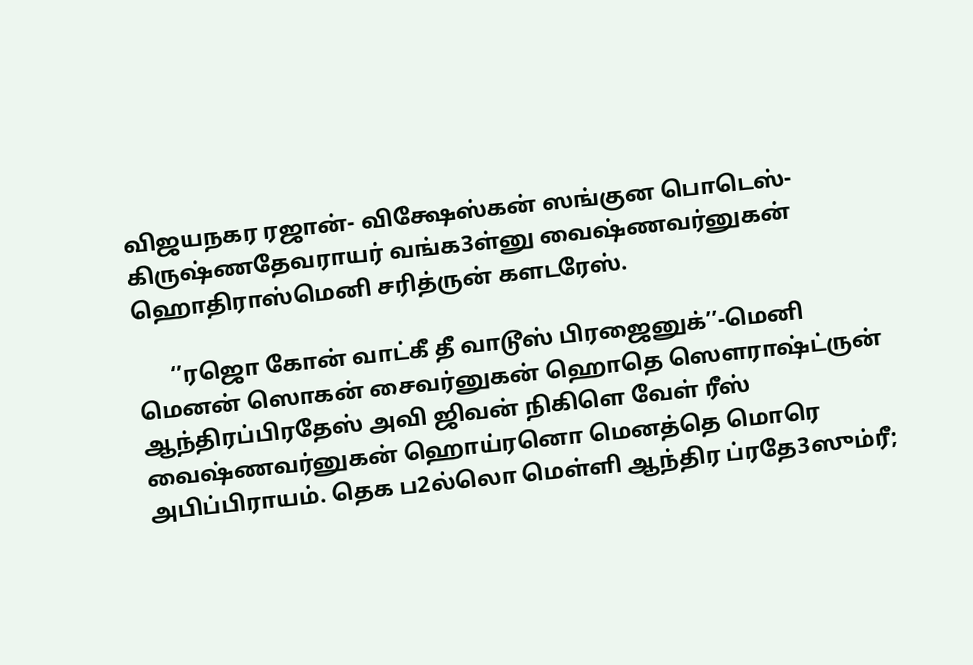விஜயநகர ரஜான்- விக்ஷேஸ்கன் ஸங்குன பொடெஸ்- கிருஷ்ணதேவராயர் வங்க3ள்னு வைஷ்ணவர்னுகன் ஹொதிராஸ்மெனி சரித்ருன் களடரேஸ்.

      ‘’ரஜொ கோன் வாட்கீ தீ வாடூஸ் பிரஜைனுக்’’-மெனி மெனன் ஸொகன் சைவர்னுகன் ஹொதெ ஸௌராஷ்ட்ருன் ஆந்திரப்பிரதேஸ் அவி ஜிவன் நிகிளெ வேள் ரீஸ் வைஷ்ணவர்னுகன் ஹொய்ரனொ மெனத்தெ மொரெ அபிப்பிராயம். தெக ப2ல்லொ மெள்ளி ஆந்திர ப்ரதே3ஸும்ரீ;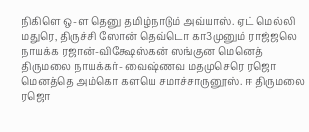நிகிளெ ஒ-ள தெனு தமிழ்நாடும் அவ்யாஸ். ஏட் மெல்லி மதுரெ, திருச்சி ஸோன் தெவ்டொ கா3முனும் ராஜ்ஜலெ நாயக்க ரஜான்-விக்ஷேஸ்கன் ஸங்குன மெனெத் திருமலை நாயக்கர்- வைஷ்ணவ மதமுசெரெ ரஜொ மெனத்தெ அம்கொ களயெ சமாச்சாருனூஸ். ஈ திருமலை ரஜொ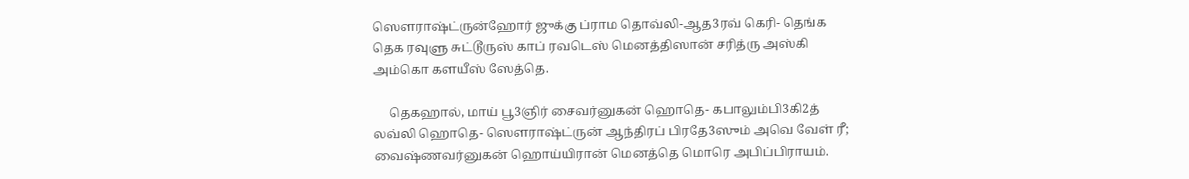ஸௌராஷ்ட்ருன்ஹோர் ஜுக்கு ப்ராம தொவ்லி-ஆத3ரவ் கெரி- தெங்க தெக ரவுளு சுட்டூருஸ் காப் ரவடெஸ் மெனத்திஸான் சரித்ரு அஸ்கி அம்கொ களயீஸ் ஸேத்தெ.

     தெகஹால், மாய் பூ3ஞிர் சைவர்னுகன் ஹொதெ- கபாலும்பி3கி2த் லவ்லி ஹொதெ- ஸௌராஷ்ட்ருன் ஆந்திரப் பிரதே3ஸும் அவெ வேள் ரீ; வைஷ்ணவர்னுகன் ஹொய்யிரான் மெனத்தெ மொரெ அபிப்பிராயம்.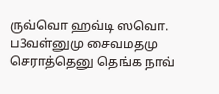ருவ்வொ ஹவ்டி ஸவொ. ப3வள்னுமு சைவமதமு செராத்தெனு தெங்க நாவ்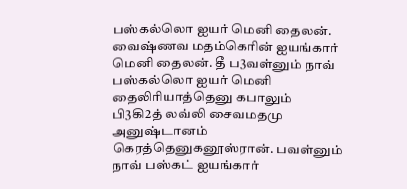பஸ்கல்லொ ஐயர் மெனி தைலன். வைஷ்ணவ மதம்கெரின் ஐயங்கார் மெனி தைலன். தீ ப3வள்னும் நாவ் பஸ்கல்லொ ஐயர் மெனி தைலிரியாத்தெனு கபாலும் பி3கி2த் லவ்லி சைவமதமு அனுஷ்டானம் கெரத்தெனுகனூஸ்ரான். பவள்னும் நாவ் பஸ்கட் ஐயங்கார்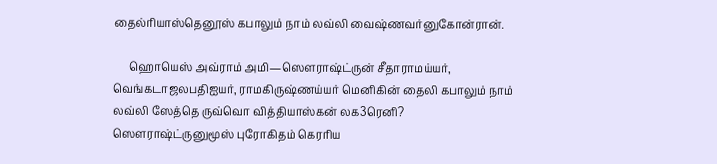தைல்ரியாஸ்தெனூஸ் கபாலும் நாம் லவ்லி வைஷ்ணவர்னுகோன்ரான்.

      ஹொயெஸ் அவ்ராம் அமி—ஸௌராஷ்ட்ருன் சீதாராமய்யர், வெங்கடாஜலபதிஐயர், ராமகிருஷ்ணய்யர் மெனிகின் தைலி கபாலும் நாம் லவ்லி ஸேத்தெ ருவ்வொ வித்தியாஸ்கன் லக3ரெனி? ஸௌராஷ்ட்ருனுமூஸ் புரோகிதம் கெரரிய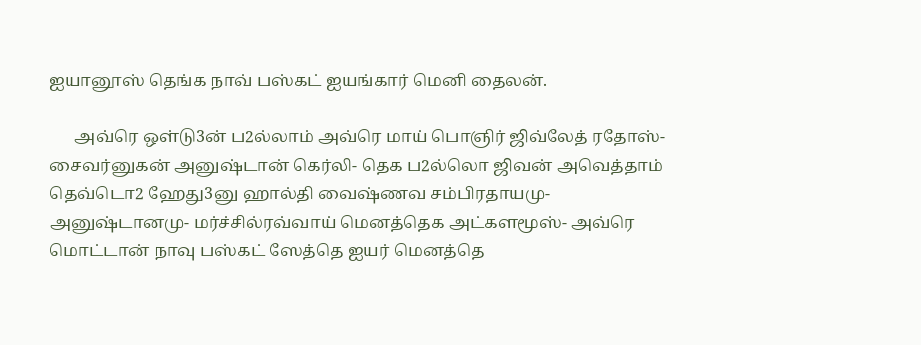ஐயானூஸ் தெங்க நாவ் பஸ்கட் ஐயங்கார் மெனி தைலன்.

      அவ்ரெ ஒள்டு3ன் ப2ல்லாம் அவ்ரெ மாய் பொஞிர் ஜிவ்லேத் ரதோஸ்- சைவர்னுகன் அனுஷ்டான் கெர்லி- தெக ப2ல்லொ ஜிவன் அவெத்தாம் தெவ்டொ2 ஹேது3னு ஹால்தி வைஷ்ணவ சம்பிரதாயமு- அனுஷ்டானமு- மர்ச்சில்ரவ்வாய் மெனத்தெக அட்களமூஸ்- அவ்ரெ மொட்டான் நாவு பஸ்கட் ஸேத்தெ ஐயர் மெனத்தெ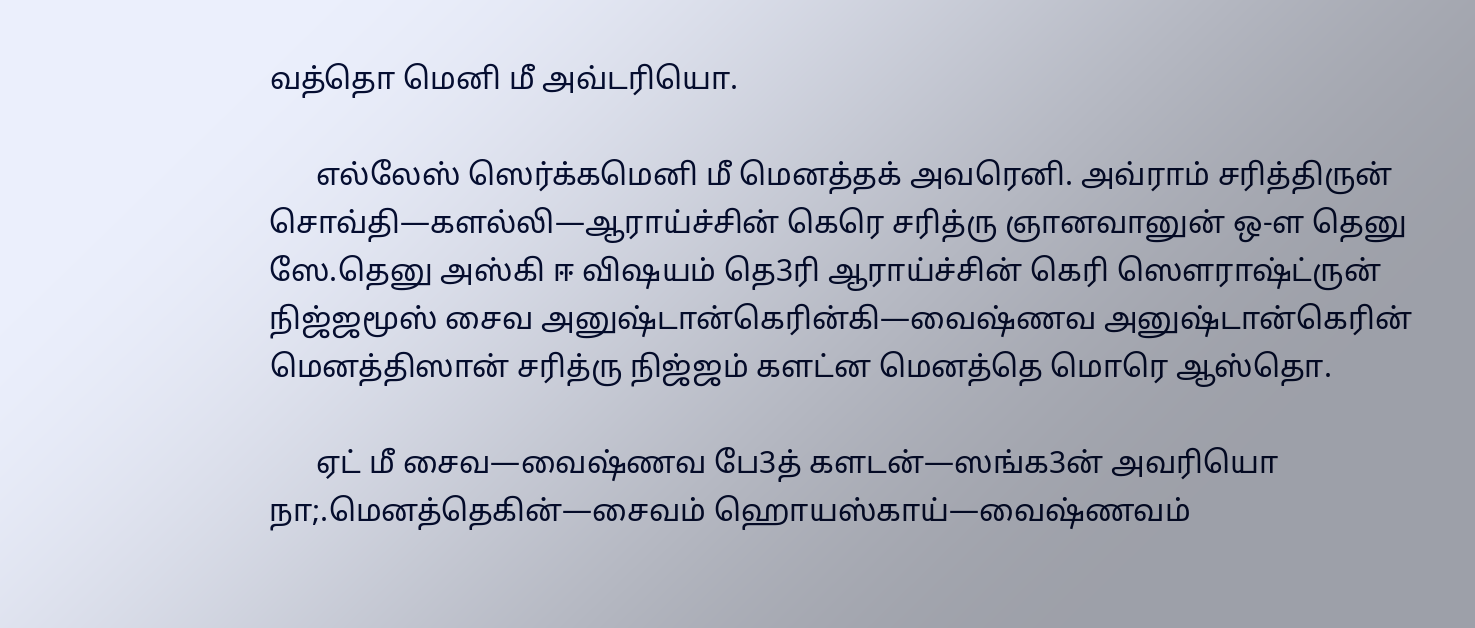வத்தொ மெனி மீ அவ்டரியொ.

      எல்லேஸ் ஸெர்க்கமெனி மீ மெனத்தக் அவரெனி. அவ்ராம் சரித்திருன் சொவ்தி—களல்லி—ஆராய்ச்சின் கெரெ சரித்ரு ஞானவானுன் ஒ-ள தெனு ஸே.தெனு அஸ்கி ஈ விஷயம் தெ3ரி ஆராய்ச்சின் கெரி ஸௌராஷ்ட்ருன் நிஜ்ஜமூஸ் சைவ அனுஷ்டான்கெரின்கி—வைஷ்ணவ அனுஷ்டான்கெரின் மெனத்திஸான் சரித்ரு நிஜ்ஜம் களட்ன மெனத்தெ மொரெ ஆஸ்தொ.

      ஏட் மீ சைவ—வைஷ்ணவ பே3த் களடன்—ஸங்க3ன் அவரியொ நா;.மெனத்தெகின்—சைவம் ஹொயஸ்காய்—வைஷ்ணவம்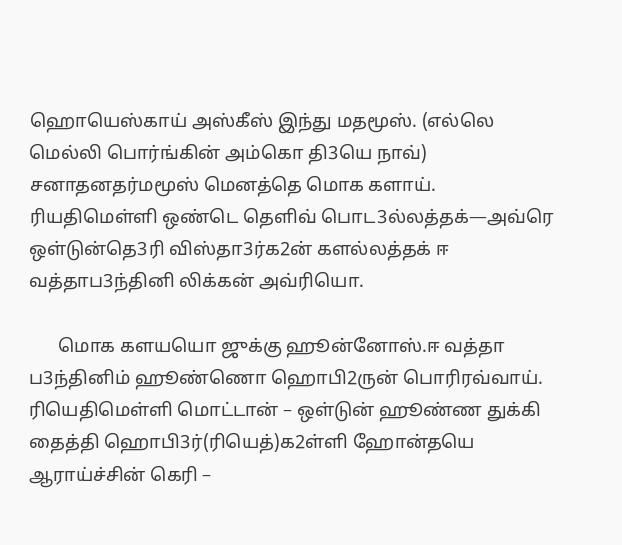ஹொயெஸ்காய் அஸ்கீஸ் இந்து மதமூஸ். (எல்லெ மெல்லி பொர்ங்கின் அம்கொ தி3யெ நாவ்) சனாதனதர்மமூஸ் மெனத்தெ மொக களாய். ரியதிமெள்ளி ஒண்டெ தெளிவ் பொட3ல்லத்தக்—அவ்ரெ ஒள்டுன்தெ3ரி விஸ்தா3ர்க2ன் களல்லத்தக் ஈ வத்தாப3ந்தினி லிக்கன் அவ்ரியொ.

      மொக களயயொ ஜுக்கு ஹூன்னோஸ்.ஈ வத்தா ப3ந்தினிம் ஹூண்ணொ ஹொபி2ருன் பொரிரவ்வாய். ரியெதிமெள்ளி மொட்டான் – ஒள்டுன் ஹூண்ண துக்கி தைத்தி ஹொபி3ர்(ரியெத்)க2ள்ளி ஹோன்தயெ ஆராய்ச்சின் கெரி –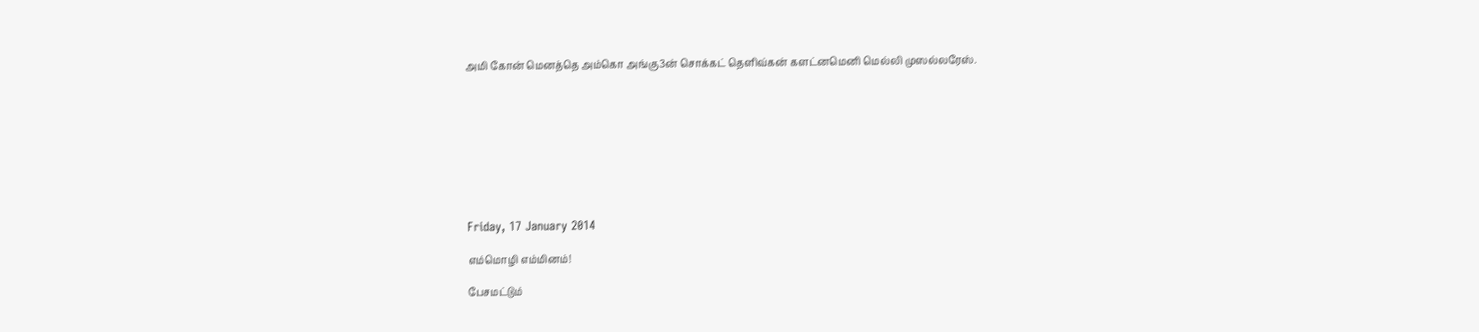அமி கோன் மெனத்தெ அம்கொ அங்கு3ன் சொக்கட் தெளிவ்கன் களட்னமெனி மெல்லி முஸல்லரேஸ்.









Friday, 17 January 2014

எம்மொழி எம்மினம்!

பேசமட்டும்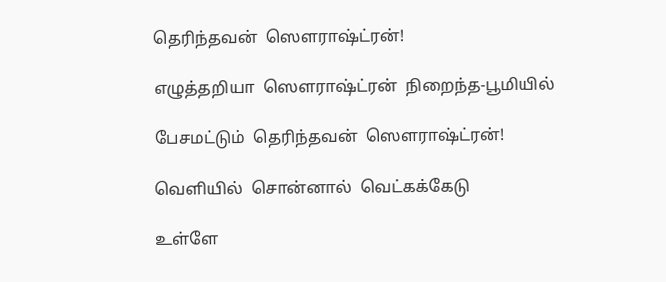தெரிந்தவன்  ஸௌராஷ்ட்ரன்!

எழுத்தறியா  ஸௌராஷ்ட்ரன்  நிறைந்த-பூமியில்

பேசமட்டும்  தெரிந்தவன்  ஸௌராஷ்ட்ரன்!

வெளியில்  சொன்னால்  வெட்கக்கேடு

உள்ளே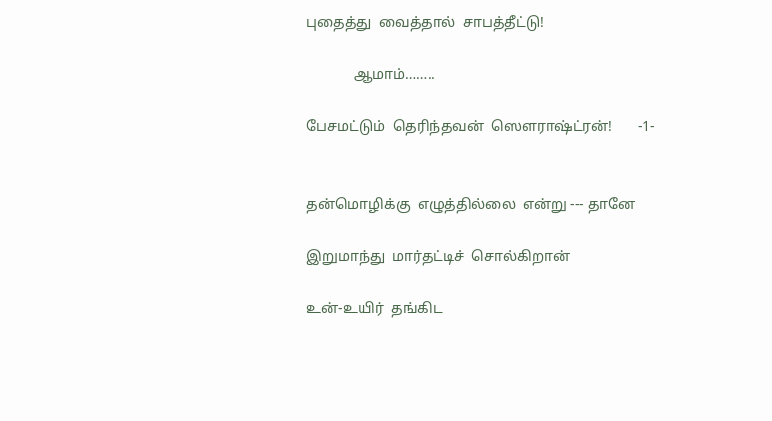புதைத்து  வைத்தால்  சாபத்தீட்டு!

             ஆமாம்……..

பேசமட்டும்  தெரிந்தவன்  ஸௌராஷ்ட்ரன்!       -1-


தன்மொழிக்கு  எழுத்தில்லை  என்று --- தானே

இறுமாந்து  மார்தட்டிச்  சொல்கிறான்

உன்-உயிர்  தங்கிட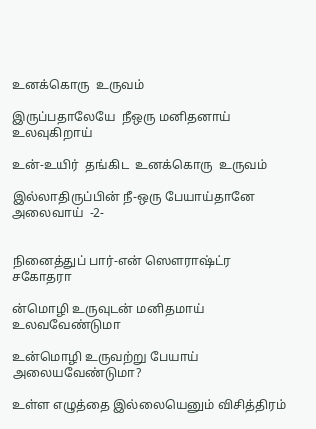உனக்கொரு  உருவம்

இருப்பதாலேயே  நீஒரு மனிதனாய் உலவுகிறாய்

உன்-உயிர்  தங்கிட  உனக்கொரு  உருவம்

இல்லாதிருப்பின் நீ-ஒரு பேயாய்தானே அலைவாய்  -2-


நினைத்துப் பார்-என் ஸௌராஷ்ட்ர சகோதரா

ன்மொழி உருவுடன் மனிதமாய் உலவவேண்டுமா

உன்மொழி உருவற்று பேயாய் அலையவேண்டுமா?

உள்ள எழுத்தை இல்லையெனும் விசித்திரம்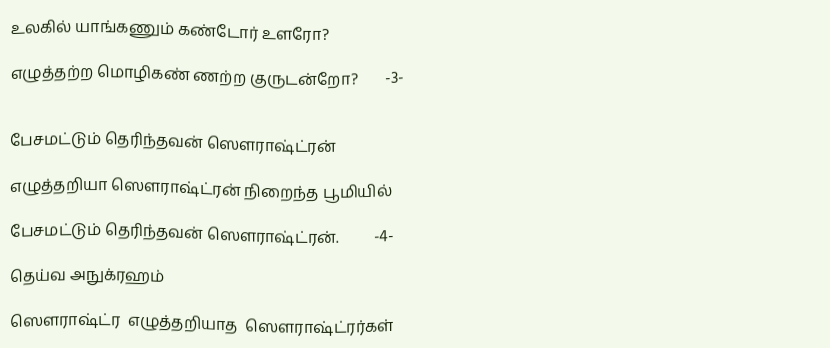உலகில் யாங்கணும் கண்டோர் உளரோ?

எழுத்தற்ற மொழிகண் ணற்ற குருடன்றோ?       -3-


பேசமட்டும் தெரிந்தவன் ஸௌராஷ்ட்ரன்

எழுத்தறியா ஸௌராஷ்ட்ரன் நிறைந்த பூமியில்

பேசமட்டும் தெரிந்தவன் ஸௌராஷ்ட்ரன்.         -4-

தெய்வ அநுக்ரஹம்

ஸௌராஷ்ட்ர  எழுத்தறியாத  ஸௌராஷ்ட்ரர்கள்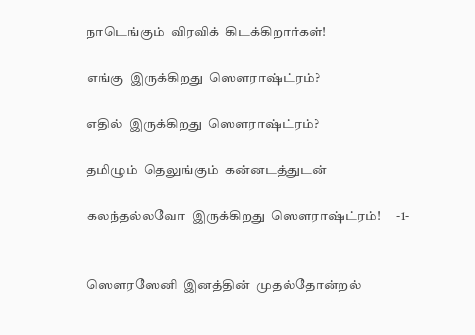நாடெங்கும்  விரவிக்  கிடக்கிறார்கள்!

எங்கு  இருக்கிறது  ஸௌராஷ்ட்ரம்?

எதில்  இருக்கிறது  ஸௌராஷ்ட்ரம்?

தமிழும்  தெலுங்கும்  கன்னடத்துடன்

கலந்தல்லவோ  இருக்கிறது  ஸௌராஷ்ட்ரம்!      -1-


ஸௌரஸேனி  இனத்தின்  முதல்தோன்றல்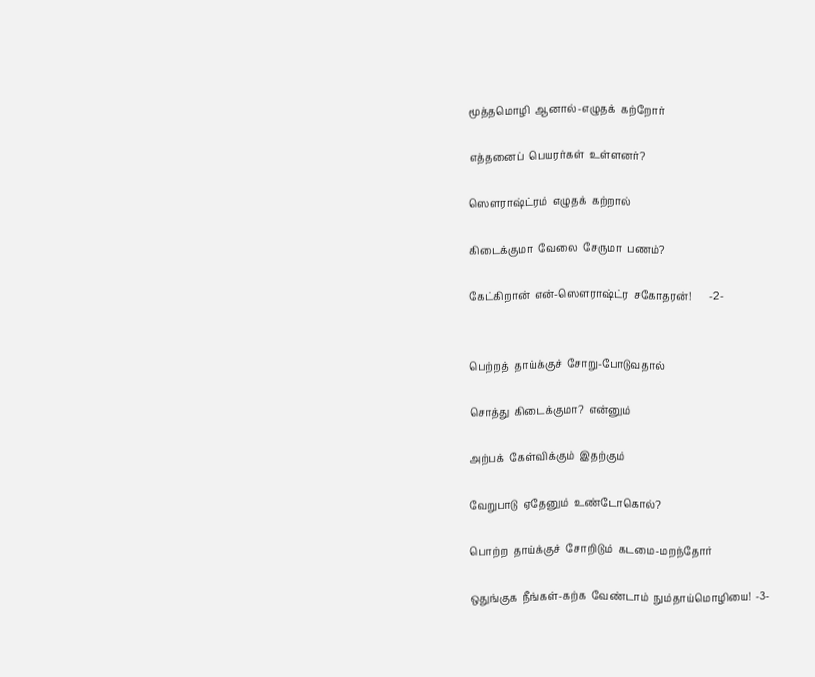மூத்தமொழி  ஆனால்-எழுதக்  கற்றோர்

எத்தனைப்  பெயரர்கள்  உள்ளனர்?

ஸௌராஷ்ட்ரம்  எழுதக்  கற்றால்

கிடைக்குமா  வேலை  சேருமா  பணம்?

கேட்கிறான்  என்-ஸௌராஷ்ட்ர  சகோதரன்!       -2-


பெற்றத்  தாய்க்குச்  சோறு-போடுவதால்

சொத்து  கிடைக்குமா?  என்னும்

அற்பக்  கேள்விக்கும்  இதற்கும்

வேறுபாடு  ஏதேனும்  உண்டோகொல்?

பொற்ற  தாய்க்குச்  சோறிடும்  கடமை-மறந்தோர்

ஒதுங்குக  நீங்கள்-கற்க  வேண்டாம்  நும்தாய்மொழியை!  -3-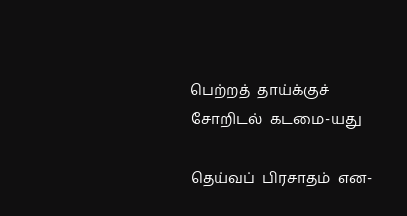பெற்றத்  தாய்க்குச்  சோறிடல்  கடமை-யது

தெய்வப்  பிரசாதம்  என-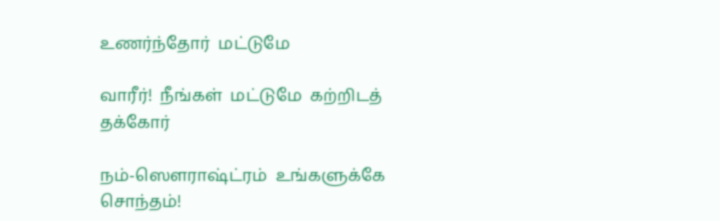உணர்ந்தோர்  மட்டுமே

வாரீர்!  நீங்கள்  மட்டுமே  கற்றிடத்  தக்கோர்

நம்-ஸௌராஷ்ட்ரம்  உங்களுக்கே  சொந்தம்!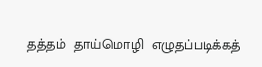தத்தம்  தாய்மொழி  எழுதப்படிக்கத்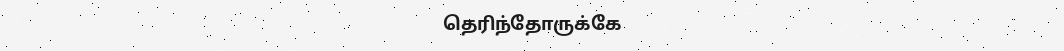தெரிந்தோருக்கே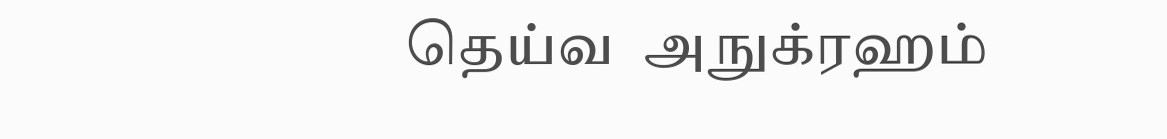தெய்வ  அநுக்ரஹம்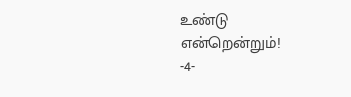உண்டு  என்றென்றும்!        -4-